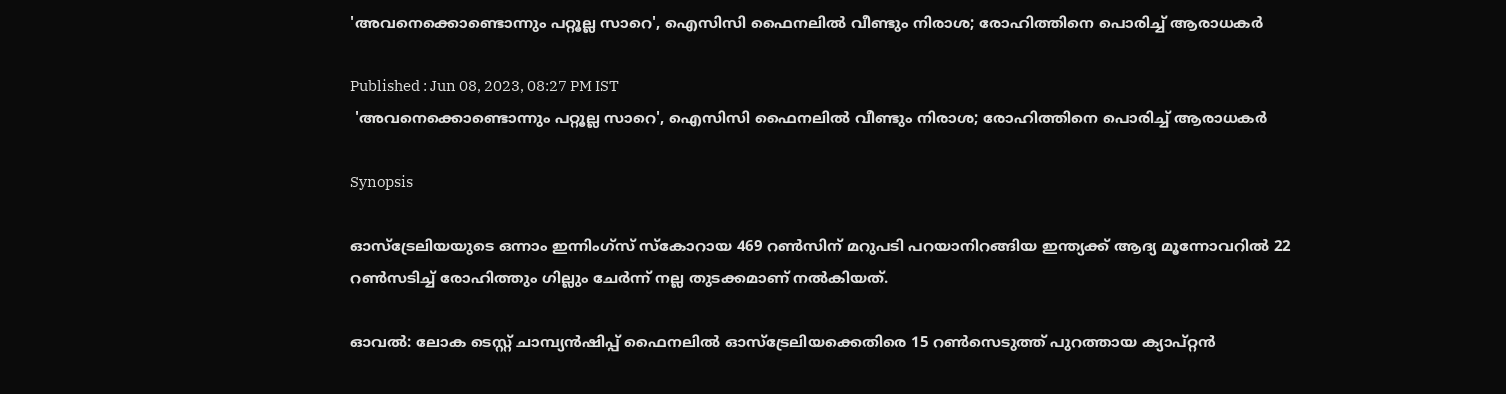'അവനെക്കൊണ്ടൊന്നും പറ്റൂല്ല സാറെ', ഐസിസി ഫൈനലില്‍ വീണ്ടും നിരാശ; രോഹിത്തിനെ പൊരിച്ച് ആരാധകര്‍

Published : Jun 08, 2023, 08:27 PM IST
 'അവനെക്കൊണ്ടൊന്നും പറ്റൂല്ല സാറെ', ഐസിസി ഫൈനലില്‍ വീണ്ടും നിരാശ; രോഹിത്തിനെ പൊരിച്ച് ആരാധകര്‍

Synopsis

ഓസ്ട്രേലിയയുടെ ഒന്നാം ഇന്നിംഗ്സ് സ്കോറായ 469 റണ്‍സിന് മറുപടി പറയാനിറങ്ങിയ ഇന്ത്യക്ക് ആദ്യ മൂന്നോവറില്‍ 22 റണ്‍സടിച്ച് രോഹിത്തും ഗില്ലും ചേര്‍ന്ന് നല്ല തുടക്കമാണ് നല്‍കിയത്.

ഓവല്‍: ലോക ടെസ്റ്റ് ചാമ്പ്യന്‍ഷിപ്പ് ഫൈനലില്‍ ഓസ്ട്രേലിയക്കെതിരെ 15 റണ്‍സെടുത്ത് പുറത്തായ ക്യാപ്റ്റന്‍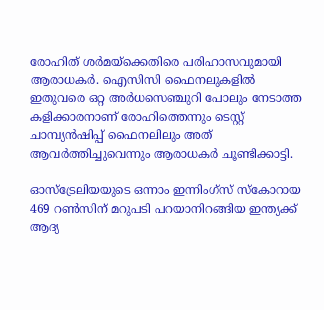രോഹിത് ശര്‍മയ്ക്കെതിരെ പരിഹാസവുമായി ആരാധകര്‍. ഐസിസി ഫൈനലുകളില്‍ ഇതുവരെ ഒറ്റ അര്‍ധസെഞ്ചുറി പോലും നേടാത്ത കളിക്കാരനാണ് രോഹിത്തെന്നും ടെസ്റ്റ് ചാമ്പ്യന്‍ഷിപ്പ് ഫൈനലിലും അത് ആവര്‍ത്തിച്ചുവെന്നും ആരാധകര്‍ ചൂണ്ടിക്കാട്ടി.

ഓസ്ട്രേലിയയുടെ ഒന്നാം ഇന്നിംഗ്സ് സ്കോറായ 469 റണ്‍സിന് മറുപടി പറയാനിറങ്ങിയ ഇന്ത്യക്ക് ആദ്യ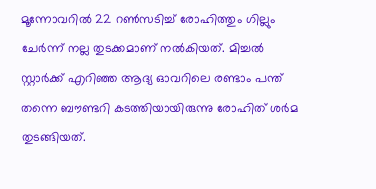മൂന്നോവറില്‍ 22 റണ്‍സടിച്ച് രോഹിത്തും ഗില്ലും ചേര്‍ന്ന് നല്ല തുടക്കമാണ് നല്‍കിയത്. മിച്ചല്‍ സ്റ്റാര്‍ക്ക് എറിഞ്ഞ ആദ്യ ഓവറിലെ രണ്ടാം പന്ത് തന്നെ ബൗണ്ടറി കടത്തിയായിരുന്നു രോഹിത് ശര്‍മ തുടങ്ങിയത്.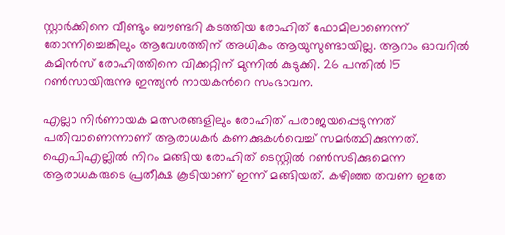സ്റ്റാര്‍ക്കിനെ വീണ്ടും ബൗണ്ടറി കടത്തിയ രോഹിത് ഫോമിലാണെന്ന് തോന്നിച്ചെങ്കിലും ആവേശത്തിന് അധികം ആയുസുണ്ടായില്ല. ആറാം ഓവറില്‍ കമിന്‍സ് രോഹിത്തിനെ വിക്കറ്റിന് മുന്നില്‍ കുടുക്കി. 26 പന്തില്‍ 15 റണ്‍സായിരുന്നു ഇന്ത്യന്‍ നായകന്‍റെ സംഭാവന.

എല്ലാ നിര്‍ണായക മത്സരങ്ങളിലും രോഹിത് പരാജയപ്പെടുന്നത് പതിവാണെന്നാണ് ആരാധകര്‍ കണക്കുകള്‍വെച്ച് സമര്‍ത്ഥിക്കുന്നത്. ഐപിഎല്ലില്‍ നിറം മങ്ങിയ രോഹിത് ടെസ്റ്റില്‍ റണ്‍സടിക്കുമെന്ന ആരാധകരുടെ പ്രതീക്ഷ കൂടിയാണ് ഇന്ന് മങ്ങിയത്. കഴി‌ഞ്ഞ തവണ ഇതേ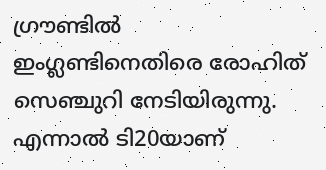ഗ്രൗണ്ടില്‍ ഇംഗ്ലണ്ടിനെതിരെ രോഹിത് സെഞ്ചുറി നേടിയിരുന്നു. എന്നാല്‍ ടി20യാണ്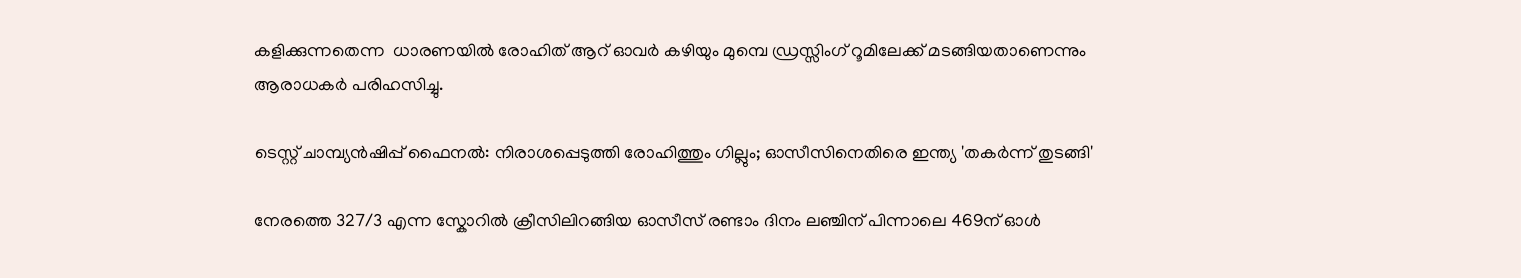കളിക്കുന്നതെന്ന  ധാരണയില്‍ രോഹിത് ആറ് ഓവര്‍ കഴിയും മുമ്പെ ഡ്രസ്സിംഗ് റൂമിലേക്ക് മടങ്ങിയതാണെന്നും ആരാധകര്‍ പരിഹസിച്ചു.

ടെസ്റ്റ് ചാമ്പ്യന്‍ഷിപ്പ് ഫൈനല്‍: നിരാശപ്പെടുത്തി രോഹിത്തും ഗില്ലും; ഓസീസിനെതിരെ ഇന്ത്യ 'തകര്‍ന്ന് തുടങ്ങി'

നേരത്തെ 327/3 എന്ന സ്കോറില്‍ ക്രീസിലിറങ്ങിയ ഓസീസ് രണ്ടാം ദിനം ലഞ്ചിന് പിന്നാലെ 469ന് ഓള്‍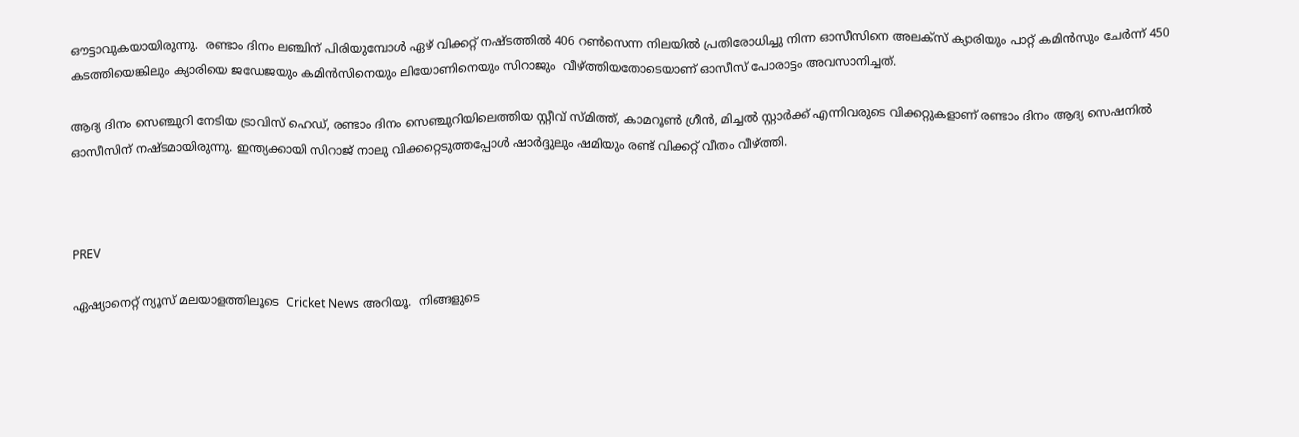ഔട്ടാവുകയായിരുന്നു.  രണ്ടാം ദിനം ലഞ്ചിന് പിരിയുമ്പോള്‍ ഏഴ് വിക്കറ്റ് നഷ്ടത്തില്‍ 406 റണ്‍സെന്ന നിലയില്‍ പ്രതിരോധിച്ചു നിന്ന ഓസീസിനെ അലക്സ് ക്യാരിയും പാറ്റ് കമിന്‍സും ചേര്‍ന്ന് 450 കടത്തിയെങ്കിലും ക്യാരിയെ ജഡേജയും കമിന്‍സിനെയും ലിയോണിനെയും സിറാജും  വീഴ്ത്തിയതോടെയാണ് ഓസീസ് പോരാട്ടം അവസാനിച്ചത്.

ആദ്യ ദിനം സെഞ്ചുറി നേടിയ ട്രാവിസ് ഹെഡ്, രണ്ടാം ദിനം സെഞ്ചുറിയിലെത്തിയ സ്റ്റീവ് സ്മിത്ത്, കാമറൂണ്‍ ഗ്രീന്‍, മിച്ചല്‍ സ്റ്റാര്‍ക്ക് എന്നിവരുടെ വിക്കറ്റുകളാണ് രണ്ടാം ദിനം ആദ്യ സെഷനില്‍ ഓസീസിന് നഷ്ടമായിരുന്നു. ഇന്ത്യക്കായി സിറാജ് നാലു വിക്കറ്റെടുത്തപ്പോള്‍ ഷാര്‍ദ്ദുലും ഷമിയും രണ്ട് വിക്കറ്റ് വീതം വീഴ്ത്തി.



PREV

ഏഷ്യാനെറ്റ് ന്യൂസ് മലയാളത്തിലൂടെ  Cricket News അറിയൂ.  നിങ്ങളുടെ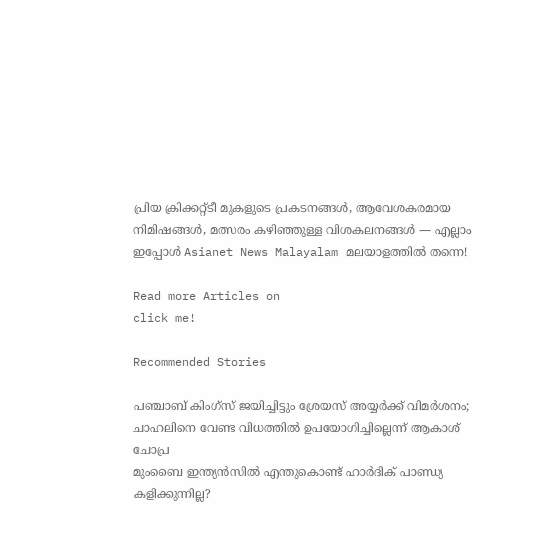പ്രിയ ക്രിക്കറ്റ്ടീ മുകളുടെ പ്രകടനങ്ങൾ, ആവേശകരമായ നിമിഷങ്ങൾ, മത്സരം കഴിഞ്ഞുള്ള വിശകലനങ്ങൾ — എല്ലാം ഇപ്പോൾ Asianet News Malayalam മലയാളത്തിൽ തന്നെ!

Read more Articles on
click me!

Recommended Stories

പഞ്ചാബ് കിംഗ്‌സ് ജയിച്ചിട്ടും ശ്രേയസ് അയ്യര്‍ക്ക് വിമര്‍ശനം; ചാഹലിനെ വേണ്ട വിധത്തില്‍ ഉപയോഗിച്ചില്ലെന്ന് ആകാശ് ചോപ്ര
മുംബൈ ഇന്ത്യന്‍സില്‍ എന്തുകൊണ്ട് ഹാര്‍ദിക് പാണ്ഡ്യ കളിക്കുന്നില്ല?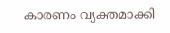കാരണം വ്യക്തമാക്കി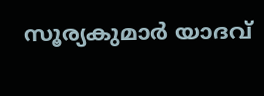സൂര്യകുമാര്‍ യാദവ്